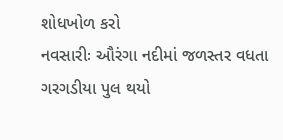શોધખોળ કરો
નવસારીઃ ઔરંગા નદીમાં જળસ્તર વધતા ગરગડીયા પુલ થયો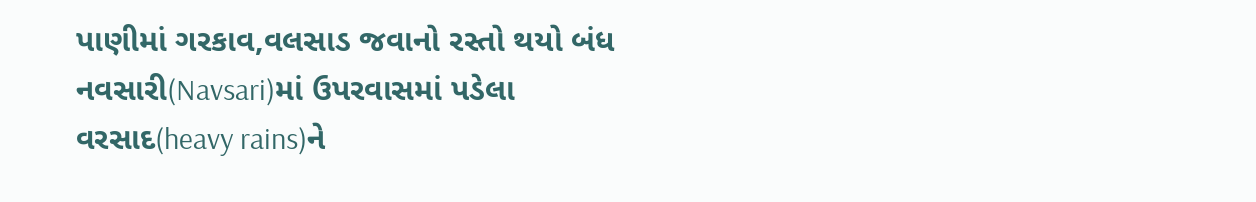પાણીમાં ગરકાવ,વલસાડ જવાનો રસ્તો થયો બંધ
નવસારી(Navsari)માં ઉપરવાસમાં પડેલા વરસાદ(heavy rains)ને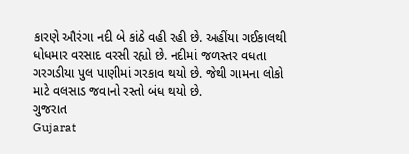કારણે ઔરંગા નદી બે કાંઠે વહી રહી છે. અહીંયા ગઈકાલથી ધોધમાર વરસાદ વરસી રહ્યો છે. નદીમાં જળસ્તર વધતા ગરગડીયા પુલ પાણીમાં ગરકાવ થયો છે. જેથી ગામના લોકો માટે વલસાડ જવાનો રસ્તો બંધ થયો છે.
ગુજરાત
Gujarat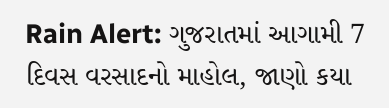Rain Alert: ગુજરાતમાં આગામી 7 દિવસ વરસાદનો માહોલ, જાણો કયા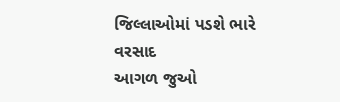જિલ્લાઓમાં પડશે ભારે વરસાદ
આગળ જુઓ